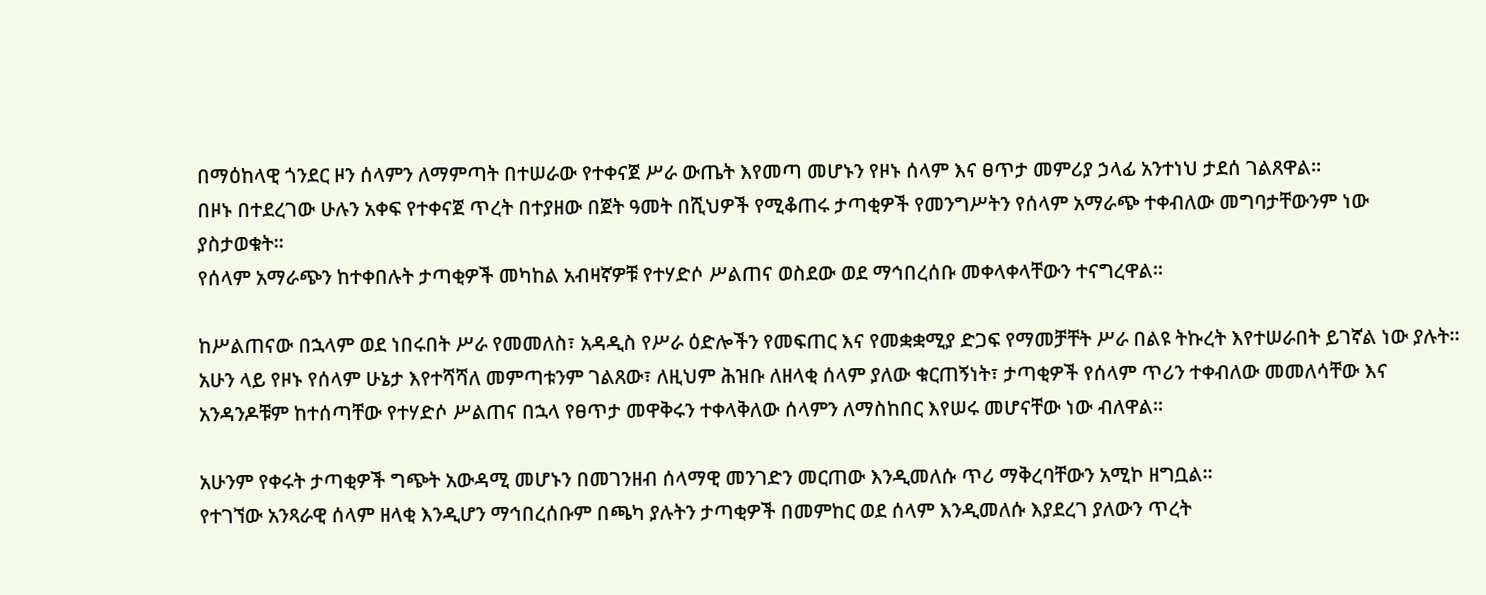በማዕከላዊ ጎንደር ዞን ሰላምን ለማምጣት በተሠራው የተቀናጀ ሥራ ውጤት እየመጣ መሆኑን የዞኑ ሰላም እና ፀጥታ መምሪያ ኃላፊ አንተነህ ታደሰ ገልጸዋል።
በዞኑ በተደረገው ሁሉን አቀፍ የተቀናጀ ጥረት በተያዘው በጀት ዓመት በሺህዎች የሚቆጠሩ ታጣቂዎች የመንግሥትን የሰላም አማራጭ ተቀብለው መግባታቸውንም ነው ያስታወቁት።
የሰላም አማራጭን ከተቀበሉት ታጣቂዎች መካከል አብዛኛዎቹ የተሃድሶ ሥልጠና ወስደው ወደ ማኅበረሰቡ መቀላቀላቸውን ተናግረዋል።

ከሥልጠናው በኋላም ወደ ነበሩበት ሥራ የመመለስ፣ አዳዲስ የሥራ ዕድሎችን የመፍጠር እና የመቋቋሚያ ድጋፍ የማመቻቸት ሥራ በልዩ ትኩረት እየተሠራበት ይገኛል ነው ያሉት።
አሁን ላይ የዞኑ የሰላም ሁኔታ እየተሻሻለ መምጣቱንም ገልጸው፣ ለዚህም ሕዝቡ ለዘላቂ ሰላም ያለው ቁርጠኝነት፣ ታጣቂዎች የሰላም ጥሪን ተቀብለው መመለሳቸው እና አንዳንዶቹም ከተሰጣቸው የተሃድሶ ሥልጠና በኋላ የፀጥታ መዋቅሩን ተቀላቅለው ሰላምን ለማስከበር እየሠሩ መሆናቸው ነው ብለዋል።

አሁንም የቀሩት ታጣቂዎች ግጭት አውዳሚ መሆኑን በመገንዘብ ሰላማዊ መንገድን መርጠው እንዲመለሱ ጥሪ ማቅረባቸውን አሚኮ ዘግቧል።
የተገኘው አንጻራዊ ሰላም ዘላቂ እንዲሆን ማኅበረሰቡም በጫካ ያሉትን ታጣቂዎች በመምከር ወደ ሰላም እንዲመለሱ እያደረገ ያለውን ጥረት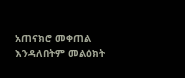አጠናክሮ መቀጠል እንዳለበትም መልዕክት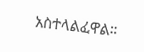አስተላልፈዋል።